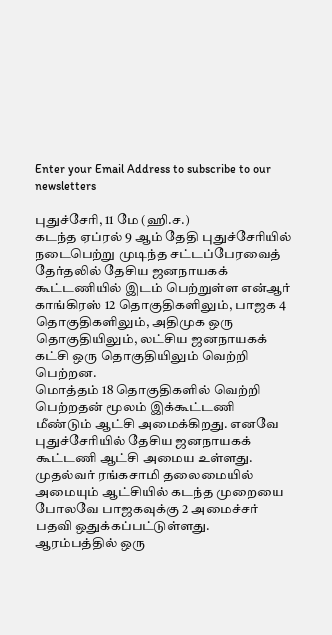Enter your Email Address to subscribe to our newsletters

புதுச்சேரி, 11 மே (ஹி.ச.)
கடந்த ஏப்ரல் 9 ஆம் தேதி புதுச்சேரியில் நடைபெற்று முடிந்த சட்டப்பேரவைத் தேர்தலில் தேசிய ஜனநாயகக் கூட்டணியில் இடம் பெற்றுள்ள என்ஆர் காங்கிரஸ் 12 தொகுதிகளிலும், பாஜக 4 தொகுதிகளிலும், அதிமுக ஒரு தொகுதியிலும், லட்சிய ஜனநாயகக் கட்சி ஒரு தொகுதியிலும் வெற்றி பெற்றன.
மொத்தம் 18 தொகுதிகளில் வெற்றி பெற்றதன் மூலம் இக்கூட்டணி மீண்டும் ஆட்சி அமைக்கிறது. எனவே புதுச்சேரியில் தேசிய ஜனநாயகக் கூட்டணி ஆட்சி அமைய உள்ளது.
முதல்வர் ரங்கசாமி தலைமையில் அமையும் ஆட்சியில் கடந்த முறையை போலவே பாஜகவுக்கு 2 அமைச்சர் பதவி ஒதுக்கப்பட்டுள்ளது.
ஆரம்பத்தில் ஒரு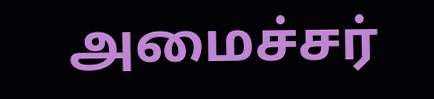அமைச்சர்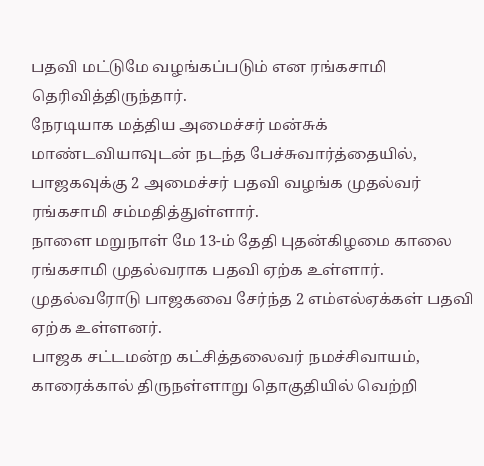பதவி மட்டுமே வழங்கப்படும் என ரங்கசாமி தெரிவித்திருந்தார்.
நேரடியாக மத்திய அமைச்சர் மன்சுக் மாண்டவியாவுடன் நடந்த பேச்சுவார்த்தையில், பாஜகவுக்கு 2 அமைச்சர் பதவி வழங்க முதல்வர் ரங்கசாமி சம்மதித்துள்ளார்.
நாளை மறுநாள் மே 13-ம் தேதி புதன்கிழமை காலை ரங்கசாமி முதல்வராக பதவி ஏற்க உள்ளார். முதல்வரோடு பாஜகவை சேர்ந்த 2 எம்எல்ஏக்கள் பதவி ஏற்க உள்ளனர்.
பாஜக சட்டமன்ற கட்சித்தலைவர் நமச்சிவாயம், காரைக்கால் திருநள்ளாறு தொகுதியில் வெற்றி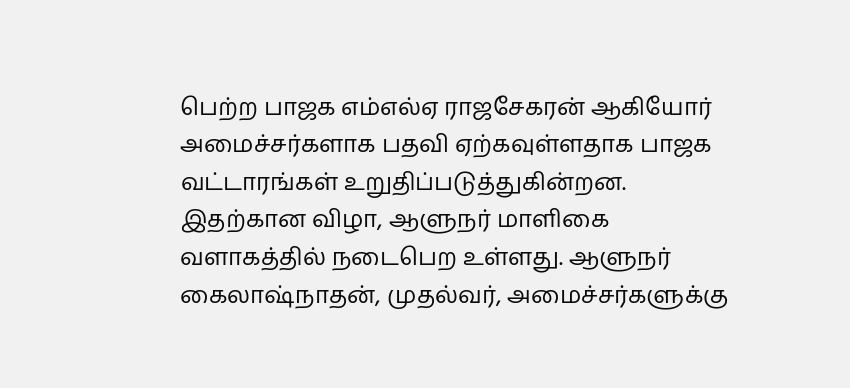பெற்ற பாஜக எம்எல்ஏ ராஜசேகரன் ஆகியோர் அமைச்சர்களாக பதவி ஏற்கவுள்ளதாக பாஜக வட்டாரங்கள் உறுதிப்படுத்துகின்றன.
இதற்கான விழா, ஆளுநர் மாளிகை வளாகத்தில் நடைபெற உள்ளது. ஆளுநர் கைலாஷ்நாதன், முதல்வர், அமைச்சர்களுக்கு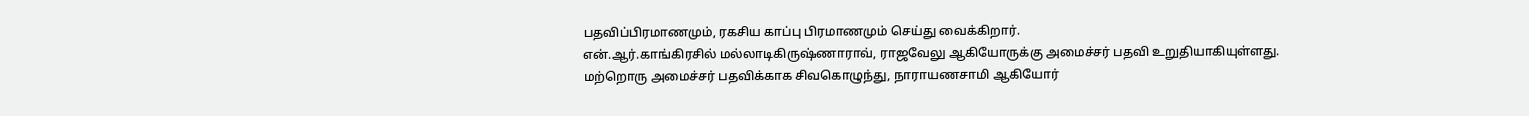பதவிப்பிரமாணமும், ரகசிய காப்பு பிரமாணமும் செய்து வைக்கிறார்.
என்.ஆர்.காங்கிரசில் மல்லாடிகிருஷ்ணாராவ், ராஜவேலு ஆகியோருக்கு அமைச்சர் பதவி உறுதியாகியுள்ளது.
மற்றொரு அமைச்சர் பதவிக்காக சிவகொழுந்து, நாராயணசாமி ஆகியோர்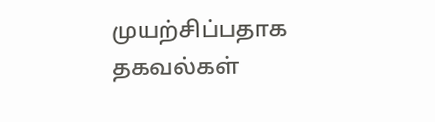முயற்சிப்பதாக தகவல்கள்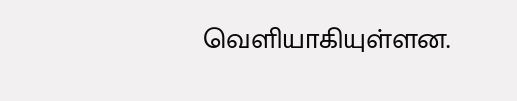வெளியாகியுள்ளன.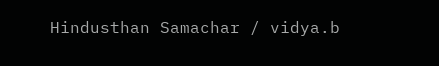Hindusthan Samachar / vidya.b